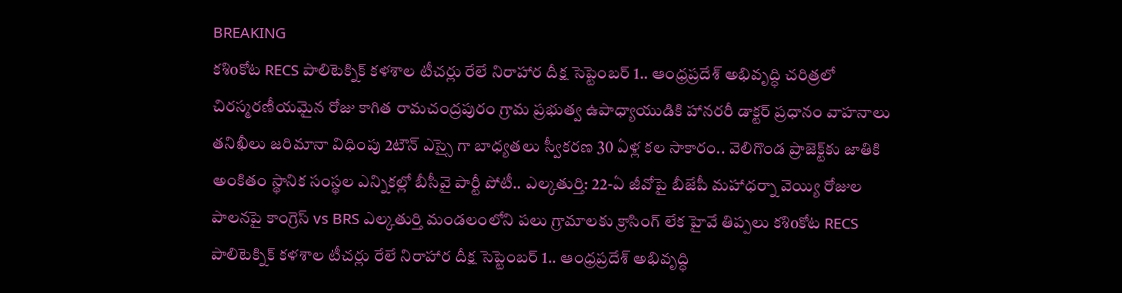BREAKING
కశిoకోట RECS పాలిటెక్నిక్ కళశాల టీచర్లు రేలే నిరాహార దీక్ష సెప్టెంబర్ 1.. ఆంధ్రప్రదేశ్ అభివృద్ధి చరిత్రలో చిరస్మరణీయమైన రోజు కాగిత రామచంద్రపురం గ్రామ ప్రభుత్వ ఉపాధ్యాయుడికి హానరరీ డాక్టర్ ప్రధానం వాహనాలు తనిఖీలు జరిమానా విధింపు 2టౌన్ ఎస్సై గా బాధ్యతలు స్వీకరణ 30 ఏళ్ల కల సాకారం.. వెలిగొండ ప్రాజెక్ట్‌కు జాతికి అంకితం స్థానిక సంస్థల ఎన్నికల్లో బీసీవై పార్టీ పోటీ.. ఎల్కతుర్తి: 22-ఏ జీవోపై బీజేపీ మహాధర్నా వెయ్యి రోజుల పాలనపై కాంగ్రెస్ vs BRS ఎల్కతుర్తి మండలంలోని పలు గ్రామాలకు క్రాసింగ్ లేక హైవే తిప్పలు కశిoకోట RECS పాలిటెక్నిక్ కళశాల టీచర్లు రేలే నిరాహార దీక్ష సెప్టెంబర్ 1.. ఆంధ్రప్రదేశ్ అభివృద్ధి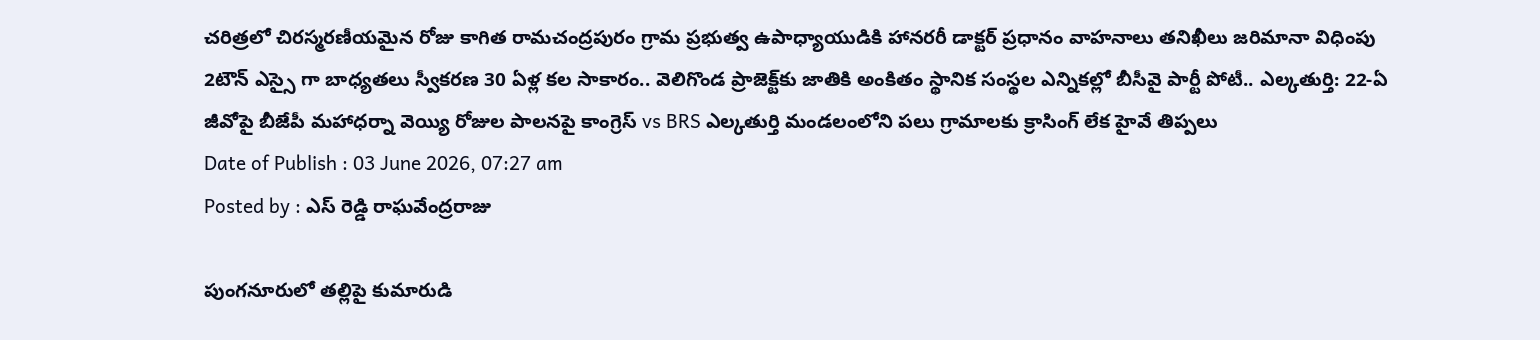చరిత్రలో చిరస్మరణీయమైన రోజు కాగిత రామచంద్రపురం గ్రామ ప్రభుత్వ ఉపాధ్యాయుడికి హానరరీ డాక్టర్ ప్రధానం వాహనాలు తనిఖీలు జరిమానా విధింపు 2టౌన్ ఎస్సై గా బాధ్యతలు స్వీకరణ 30 ఏళ్ల కల సాకారం.. వెలిగొండ ప్రాజెక్ట్‌కు జాతికి అంకితం స్థానిక సంస్థల ఎన్నికల్లో బీసీవై పార్టీ పోటీ.. ఎల్కతుర్తి: 22-ఏ జీవోపై బీజేపీ మహాధర్నా వెయ్యి రోజుల పాలనపై కాంగ్రెస్ vs BRS ఎల్కతుర్తి మండలంలోని పలు గ్రామాలకు క్రాసింగ్ లేక హైవే తిప్పలు
Date of Publish : 03 June 2026, 07:27 am
Posted by : ఎస్ రెడ్డి రాఘవేంద్రరాజు

పుంగనూరులో తల్లిపై కుమారుడి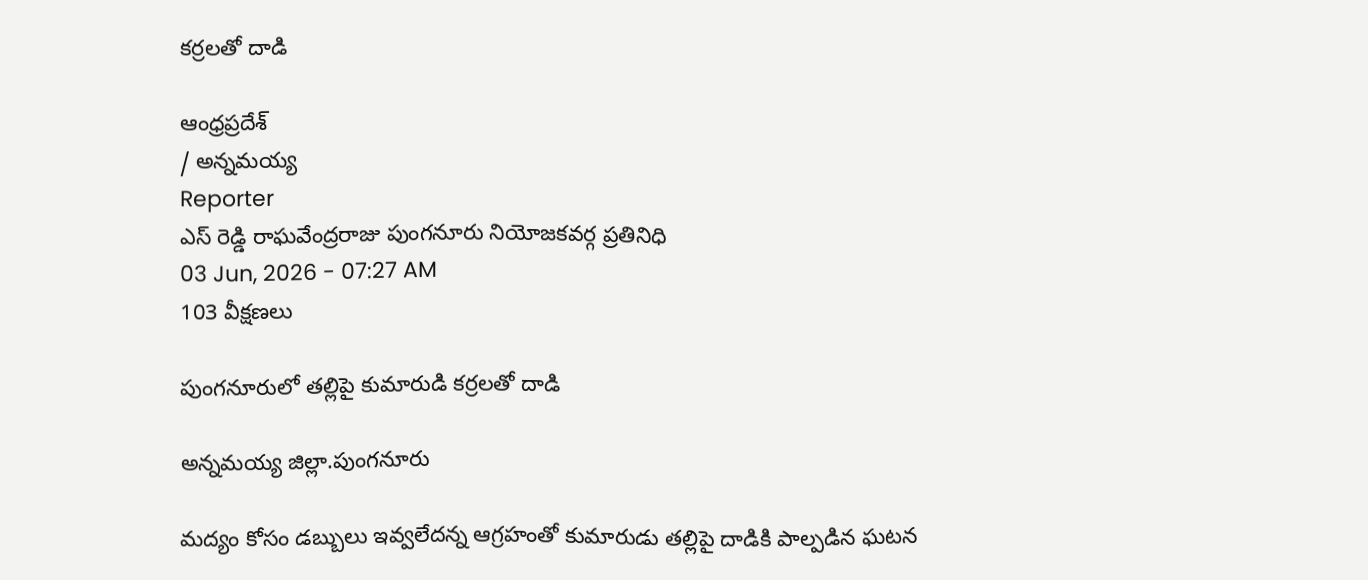కర్రలతో దాడి

ఆంధ్రప్రదేశ్
/ అన్నమయ్య
Reporter
ఎస్ రెడ్డి రాఘవేంద్రరాజు పుంగనూరు నియోజకవర్గ ప్రతినిధి
03 Jun, 2026 - 07:27 AM
103 వీక్షణలు

పుంగనూరులో తల్లిపై కుమారుడి కర్రలతో దాడి

అన్నమయ్య జిల్లా.పుంగనూరు

మద్యం కోసం డబ్బులు ఇవ్వలేదన్న ఆగ్రహంతో కుమారుడు తల్లిపై దాడికి పాల్పడిన ఘటన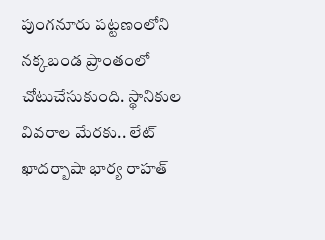పుంగనూరు పట్టణంలోని నక్కబండ ప్రాంతంలో చోటుచేసుకుంది. స్థానికుల వివరాల మేరకు.. లేట్ ఖాదర్బాషా భార్య రాహత్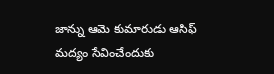జాన్ను ఆమె కుమారుడు ఆసిఫ్ మద్యం సేవించేందుకు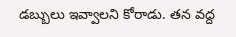డబ్బులు ఇవ్వాలని కోరాడు. తన వద్ద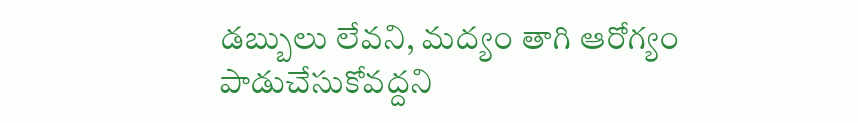డబ్బులు లేవని, మద్యం తాగి ఆరోగ్యం పాడుచేసుకోవద్దని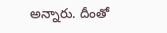అన్నారు. దీంతో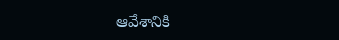ఆవేశానికి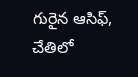గురైన ఆసిఫ్, చేతిలో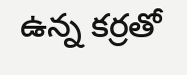ఉన్న కర్రతో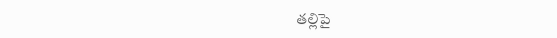తల్లిపై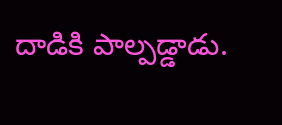దాడికి పాల్పడ్డాడు.